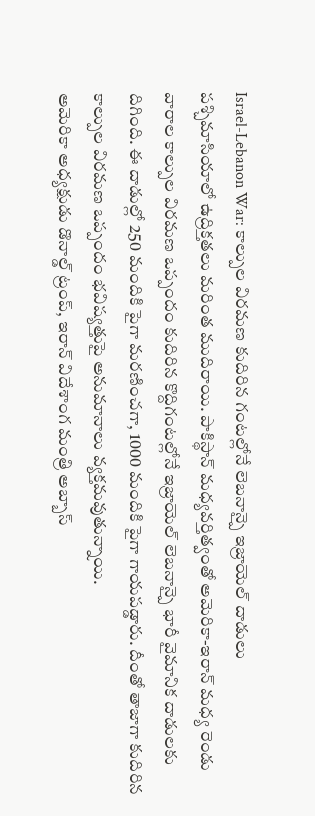Israel-Lebanon War: కాల్పుల విరమణ కుదిరిన గంటల్లోనే లెబనాన్పై ఇజ్రాయెల్ దాడులు
పశ్చిమాసియాలో ఉద్రిక్తతలు మరింత ముదిరాయి. పాకిస్థాన్ మధ్యవర్తిత్వంతో అమెరికా-ఇరాన్ మధ్య రెండు వారాల కాల్పుల విరమణ ఒప్పందం కుదిరిన కొద్దిగంటల్లోనే ఇజ్రాయెల్ లెబనాన్పై భారీ వైమానిక దాడులకు దిగింది. ఈ దాడుల్లో 250 మందికి పైగా మరణించగా, 1000 మందికి పైగా గాయపడ్డారు. దీంతో తాజాగా కుదిరిన కాల్పుల విరమణ ఒప్పందం భవిష్యత్తుపై అనుమానాలు వ్యక్తమవుతున్నాయి.
అమెరికా అధ్యక్షుడు డొనాల్డ్ ట్రంప్, ఇరాన్ విదేశాంగ మంత్రి అబ్బాస్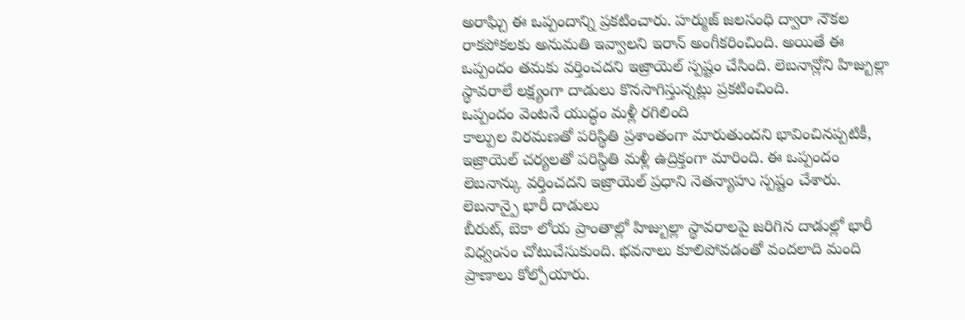అరాఘ్చి ఈ ఒప్పందాన్ని ప్రకటించారు. హర్ముజ్ జలసంధి ద్వారా నౌకల రాకపోకలకు అనుమతి ఇవ్వాలని ఇరాన్ అంగీకరించింది. అయితే ఈ ఒప్పందం తమకు వర్తించదని ఇజ్రాయెల్ స్పష్టం చేసింది. లెబనాన్లోని హిజ్బుల్లా స్థావరాలే లక్ష్యంగా దాడులు కొనసాగిస్తున్నట్లు ప్రకటించింది.
ఒప్పందం వెంటనే యుద్ధం మళ్లీ రగిలింది
కాల్పుల విరమణతో పరిస్థితి ప్రశాంతంగా మారుతుందని భావించినప్పటికీ, ఇజ్రాయెల్ చర్యలతో పరిస్థితి మళ్లీ ఉద్రిక్తంగా మారింది. ఈ ఒప్పందం లెబనాన్కు వర్తించదని ఇజ్రాయెల్ ప్రధాని నెతన్యాహు స్పష్టం చేశారు.
లెబనాన్పై భారీ దాడులు
బీరుట్, బెకా లోయ ప్రాంతాల్లో హిజ్బుల్లా స్థావరాలపై జరిగిన దాడుల్లో భారీ విధ్వంసం చోటుచేసుకుంది. భవనాలు కూలిపోవడంతో వందలాది మంది ప్రాణాలు కోల్పోయారు.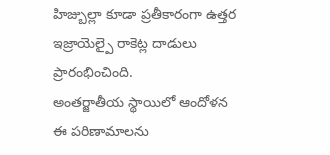హిజ్బుల్లా కూడా ప్రతీకారంగా ఉత్తర ఇజ్రాయెల్పై రాకెట్ల దాడులు ప్రారంభించింది.
అంతర్జాతీయ స్థాయిలో ఆందోళన
ఈ పరిణామాలను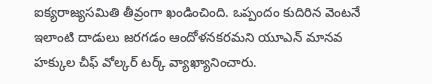ఐక్యరాజ్యసమితి తీవ్రంగా ఖండించింది. ఒప్పందం కుదిరిన వెంటనే ఇలాంటి దాడులు జరగడం ఆందోళనకరమని యూఎన్ మానవ హక్కుల చీఫ్ వోల్కర్ టర్క్ వ్యాఖ్యానించారు.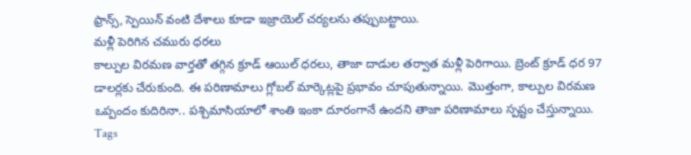ఫ్రాన్స్, స్పెయిన్ వంటి దేశాలు కూడా ఇజ్రాయెల్ చర్యలను తప్పుబట్టాయి.
మళ్లీ పెరిగిన చమురు ధరలు
కాల్పుల విరమణ వార్తతో తగ్గిన క్రూడ్ ఆయిల్ ధరలు, తాజా దాడుల తర్వాత మళ్లీ పెరిగాయి. బ్రెంట్ క్రూడ్ ధర 97 డాలర్లకు చేరుకుంది. ఈ పరిణామాలు గ్లోబల్ మార్కెట్లపై ప్రభావం చూపుతున్నాయి. మొత్తంగా, కాల్పుల విరమణ ఒప్పందం కుదిరినా.. పశ్చిమాసియాలో శాంతి ఇంకా దూరంగానే ఉందని తాజా పరిణామాలు స్పష్టం చేస్తున్నాయి.
Tags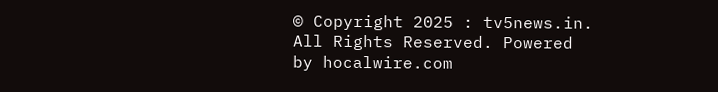© Copyright 2025 : tv5news.in. All Rights Reserved. Powered by hocalwire.com